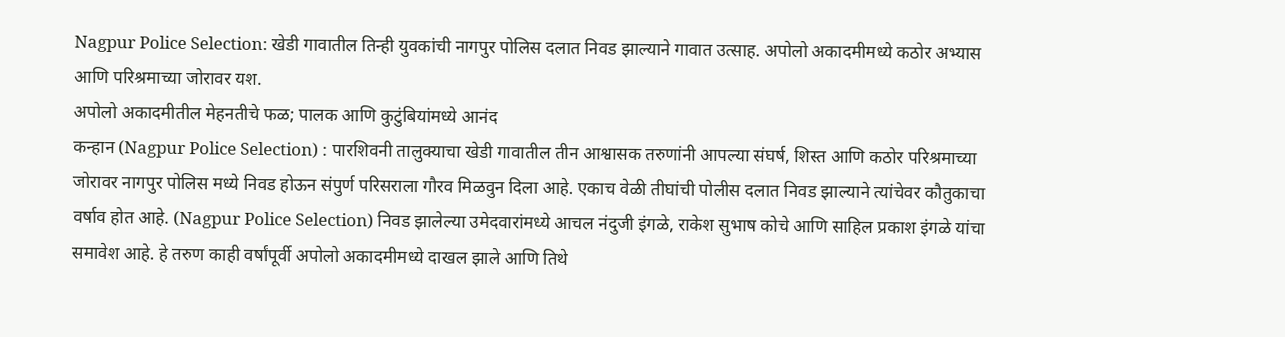Nagpur Police Selection: खेडी गावातील तिन्ही युवकांची नागपुर पोलिस दलात निवड झाल्याने गावात उत्साह. अपोलो अकादमीमध्ये कठोर अभ्यास आणि परिश्रमाच्या जोरावर यश.
अपोलो अकादमीतील मेहनतीचे फळ; पालक आणि कुटुंबियांमध्ये आनंद
कन्हान (Nagpur Police Selection) : पारशिवनी तालुक्याचा खेडी गावातील तीन आश्वासक तरुणांनी आपल्या संघर्ष, शिस्त आणि कठोर परिश्रमाच्या जोरावर नागपुर पोलिस मध्ये निवड होऊन संपुर्ण परिसराला गौरव मिळवुन दिला आहे. एकाच वेळी तीघांची पोलीस दलात निवड झाल्याने त्यांचेवर कौतुकाचा वर्षाव होत आहे. (Nagpur Police Selection) निवड झालेल्या उमेदवारांमध्ये आचल नंदुजी इंगळे, राकेश सुभाष कोचे आणि साहिल प्रकाश इंगळे यांचा समावेश आहे. हे तरुण काही वर्षांपूर्वी अपोलो अकादमीमध्ये दाखल झाले आणि तिथे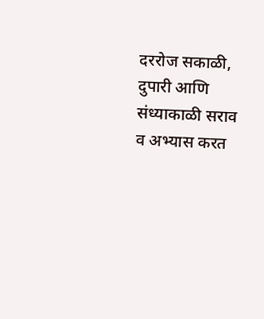दररोज सकाळी, दुपारी आणि संध्याकाळी सराव व अभ्यास करत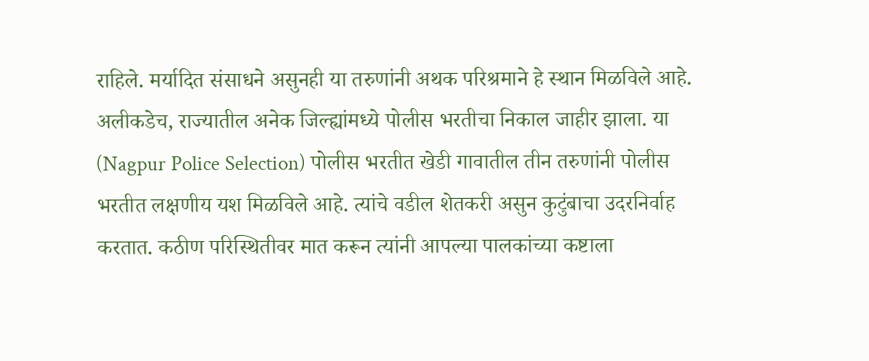राहिले. मर्यादित संसाधने असुनही या तरुणांनी अथक परिश्रमाने हे स्थान मिळविले आहे.
अलीकडेच, राज्यातील अनेक जिल्ह्यांमध्ये पोलीस भरतीचा निकाल जाहीर झाला. या (Nagpur Police Selection) पोलीस भरतीत खेडी गावातील तीन तरुणांनी पोलीस भरतीत लक्षणीय यश मिळविले आहे. त्यांचे वडील शेतकरी असुन कुटुंबाचा उदरनिर्वाह करतात. कठीण परिस्थितीवर मात करून त्यांनी आपल्या पालकांच्या कष्टाला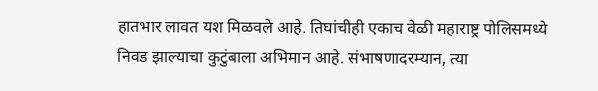हातभार लावत यश मिळवले आहे. तिघांचीही एकाच वेळी महाराष्ट्र पोलिसमध्ये निवड झाल्याचा कुटुंबाला अभिमान आहे. संभाषणादरम्यान, त्या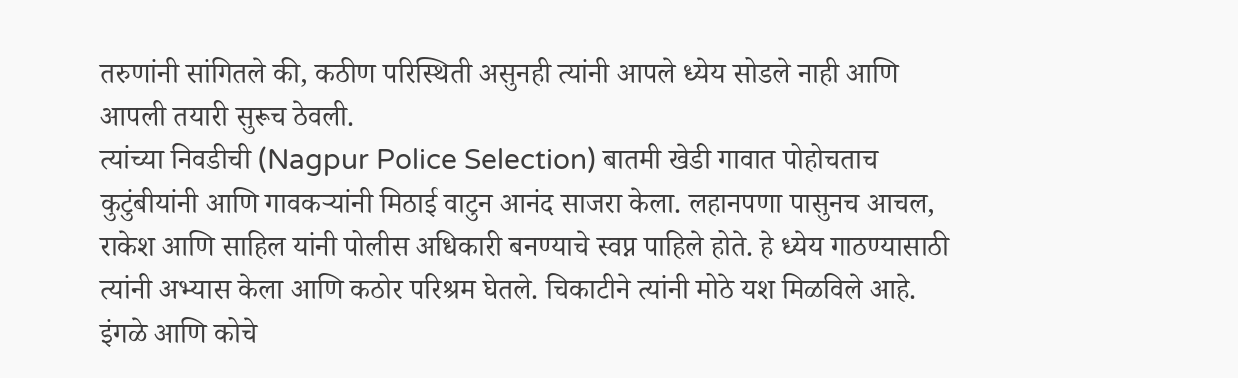तरुणांनी सांगितले की, कठीण परिस्थिती असुनही त्यांनी आपले ध्येय सोडले नाही आणि आपली तयारी सुरूच ठेवली.
त्यांच्या निवडीची (Nagpur Police Selection) बातमी खेडी गावात पोहोचताच कुटुंबीयांनी आणि गावकऱ्यांनी मिठाई वाटुन आनंद साजरा केला. लहानपणा पासुनच आचल, राकेश आणि साहिल यांनी पोलीस अधिकारी बनण्याचे स्वप्न पाहिले होते. हे ध्येय गाठण्यासाठी त्यांनी अभ्यास केला आणि कठोर परिश्रम घेतले. चिकाटीने त्यांनी मोठे यश मिळविले आहे. इंगळे आणि कोचे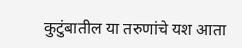कुटुंबातील या तरुणांचे यश आता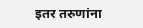इतर तरुणांना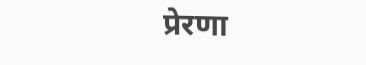प्रेरणा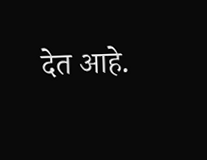देत आहे.